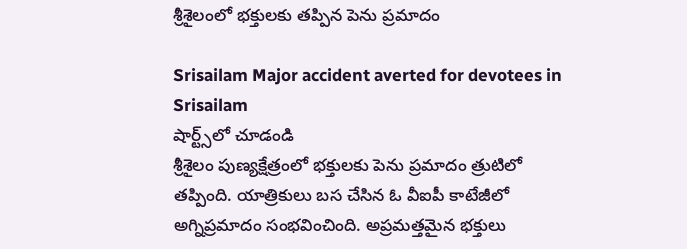శ్రీశైలంలో భక్తులకు తప్పిన పెను ప్రమాదం

Srisailam Major accident averted for devotees in Srisailam
షార్ట్స్‌లో చూడండి
శ్రీశైలం పుణ్యక్షేత్రంలో భక్తులకు పెను ప్రమాదం త్రుటిలో తప్పింది. యాత్రికులు బస చేసిన ఓ వీఐపీ కాటేజీలో అగ్నిప్రమాదం సంభవించింది. అప్రమత్తమైన భక్తులు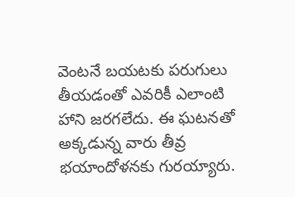వెంటనే బయటకు పరుగులు తీయడంతో ఎవరికీ ఎలాంటి హాని జరగలేదు. ఈ ఘటనతో అక్కడున్న వారు తీవ్ర భయాందోళనకు గురయ్యారు.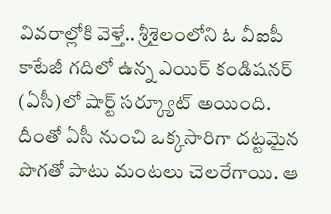వివరాల్లోకి వెళ్తే.. శ్రీశైలంలోని ఓ వీఐపీ కాటేజీ గదిలో ఉన్న ఎయిర్ కండిషనర్ (ఏసీ)లో షార్ట్ సర్క్యూట్ అయింది. దీంతో ఏసీ నుంచి ఒక్కసారిగా దట్టమైన పొగతో పాటు మంటలు చెలరేగాయి. ఆ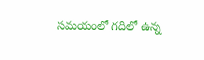సమయంలో గదిలో ఉన్న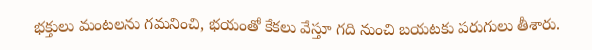భక్తులు మంటలను గమనించి, భయంతో కేకలు వేస్తూ గది నుంచి బయటకు పరుగులు తీశారు.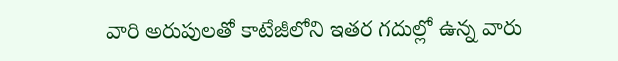వారి అరుపులతో కాటేజీలోని ఇతర గదుల్లో ఉన్న వారు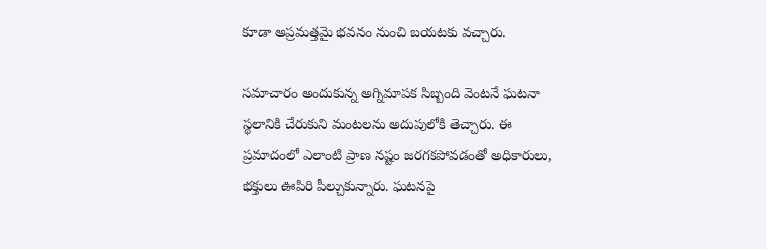కూడా అప్రమత్తమై భవనం నుంచి బయటకు వచ్చారు.

సమాచారం అందుకున్న అగ్నిమాపక సిబ్బంది వెంటనే ఘటనా స్థలానికి చేరుకుని మంటలను అదుపులోకి తెచ్చారు. ఈ ప్రమాదంలో ఎలాంటి ప్రాణ నష్టం జరగకపోవడంతో అధికారులు, భక్తులు ఊపిరి పీల్చుకున్నారు. ఘటనపై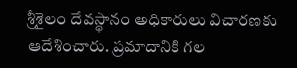శ్రీశైలం దేవస్థానం అధికారులు విచారణకు ఆదేశించారు. ప్రమాదానికి గల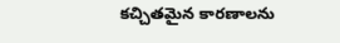కచ్చితమైన కారణాలను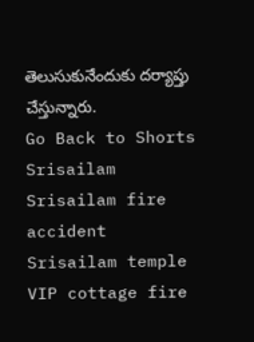తెలుసుకునేందుకు దర్యాప్తు చేస్తున్నారు.
Go Back to Shorts
Srisailam
Srisailam fire accident
Srisailam temple
VIP cottage fire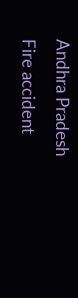Andhra Pradesh
Fire accident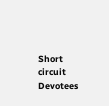Short circuit
Devotees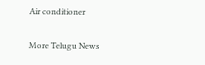Air conditioner

More Telugu News